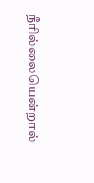நீரில்லையென்றால்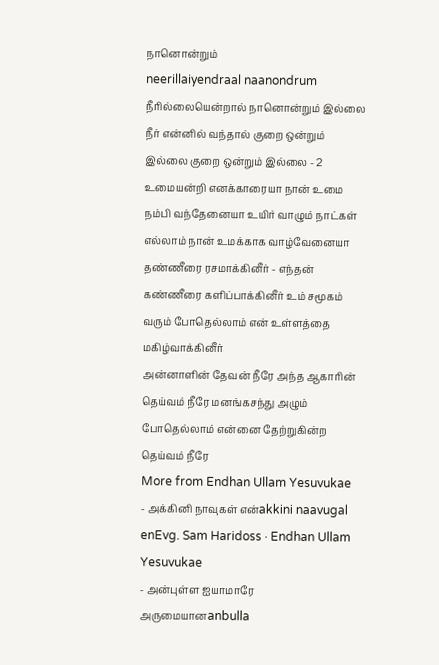நானொன்றும்
neerillaiyendraal naanondrum
நீரில்லையென்றால் நானொன்றும் இல்லை நீர் என்னில் வந்தால் குறை ஒன்றும் இல்லை குறை ஒன்றும் இல்லை - 2
உமையன்றி எனக்காரையா நான் உமை நம்பி வந்தேனையா உயிர் வாழும் நாட்கள் எல்லாம் நான் உமக்காக வாழ்வேனையா
தண்ணீரை ரசமாக்கினீர் - எந்தன் கண்ணீரை களிப்பாக்கினீர் உம் சமூகம் வரும் போதெல்லாம் என் உள்ளத்தை மகிழ்வாக்கினீர்
அன்னாளின் தேவன் நீரே அந்த ஆகாரின் தெய்வம் நீரே மனங்கசந்து அழும் போதெல்லாம் என்னை தேற்றுகின்ற தெய்வம் நீரே
More from Endhan Ullam Yesuvukae
- அக்கினி நாவுகள் என்akkini naavugal enEvg. Sam Haridoss · Endhan Ullam Yesuvukae
- அன்புள்ள ஐயாமாரே அருமையானanbulla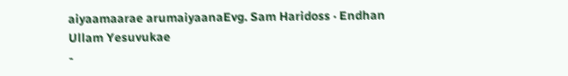aiyaamaarae arumaiyaanaEvg. Sam Haridoss · Endhan Ullam Yesuvukae
-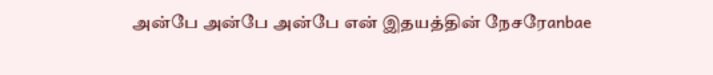அன்பே அன்பே அன்பே என் இதயத்தின் நேசரேanbae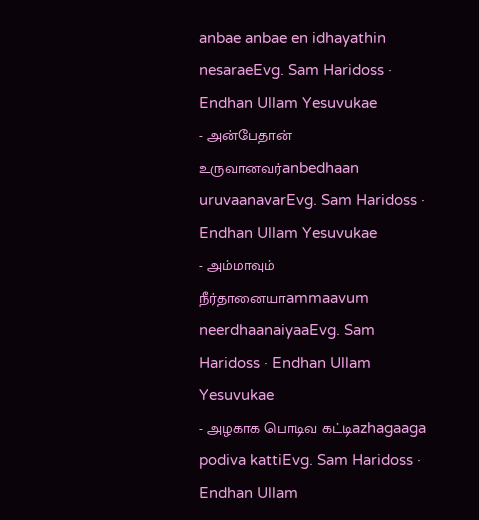anbae anbae en idhayathin nesaraeEvg. Sam Haridoss · Endhan Ullam Yesuvukae
- அன்பேதான் உருவானவர்anbedhaan uruvaanavarEvg. Sam Haridoss · Endhan Ullam Yesuvukae
- அம்மாவும் நீர்தானையாammaavum neerdhaanaiyaaEvg. Sam Haridoss · Endhan Ullam Yesuvukae
- அழகாக பொடிவ கட்டிazhagaaga podiva kattiEvg. Sam Haridoss · Endhan Ullam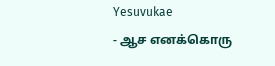Yesuvukae
- ஆச எனக்கொரு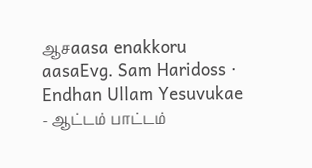ஆசaasa enakkoru aasaEvg. Sam Haridoss · Endhan Ullam Yesuvukae
- ஆட்டம் பாட்டம்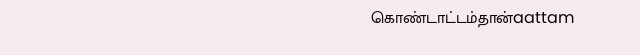கொண்டாட்டம்தான்aattam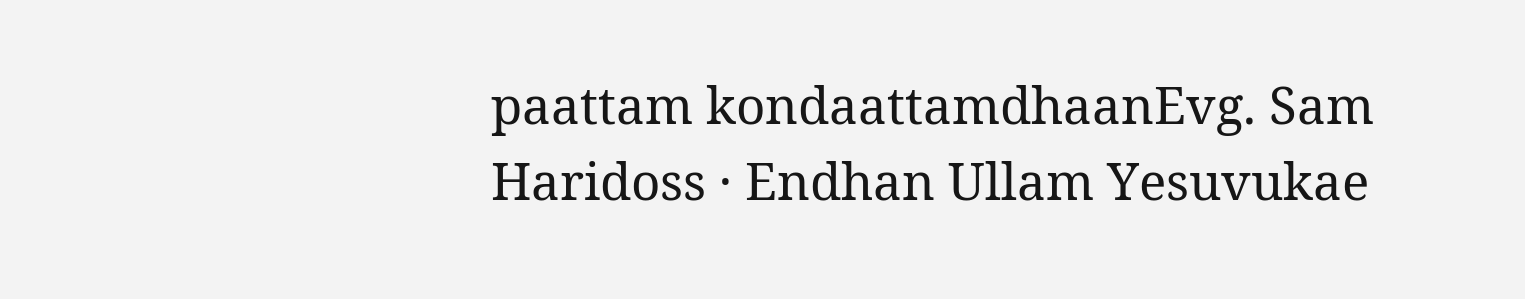paattam kondaattamdhaanEvg. Sam Haridoss · Endhan Ullam Yesuvukae